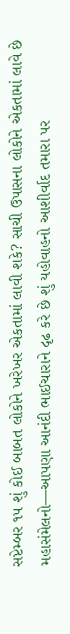સપ્ટેમ્બર ૧૫ શું કોઈ બાબત લોકોને ખરેખર એકતામાં લાવી શકે? સાચી ઉપાસના લોકોને એકતામાં લાવે છે મહાસંમેલનો—આપણા આનંદી ભાઈચારાને દૃઢ કરે છે શું યહોવાહનો આશીર્વાદ તમારા પર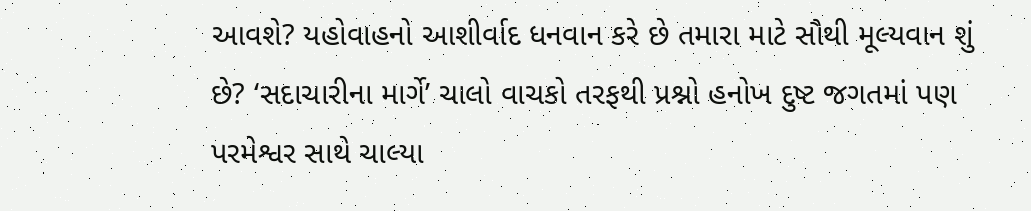આવશે? યહોવાહનો આશીર્વાદ ધનવાન કરે છે તમારા માટે સૌથી મૂલ્યવાન શું છે? ‘સદાચારીના માર્ગે’ ચાલો વાચકો તરફથી પ્રશ્નો હનોખ દુષ્ટ જગતમાં પણ પરમેશ્વર સાથે ચાલ્યા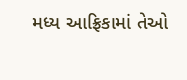મધ્ય આફ્રિકામાં તેઓ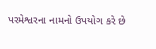પરમેશ્વરના નામનો ઉપયોગ કરે છે